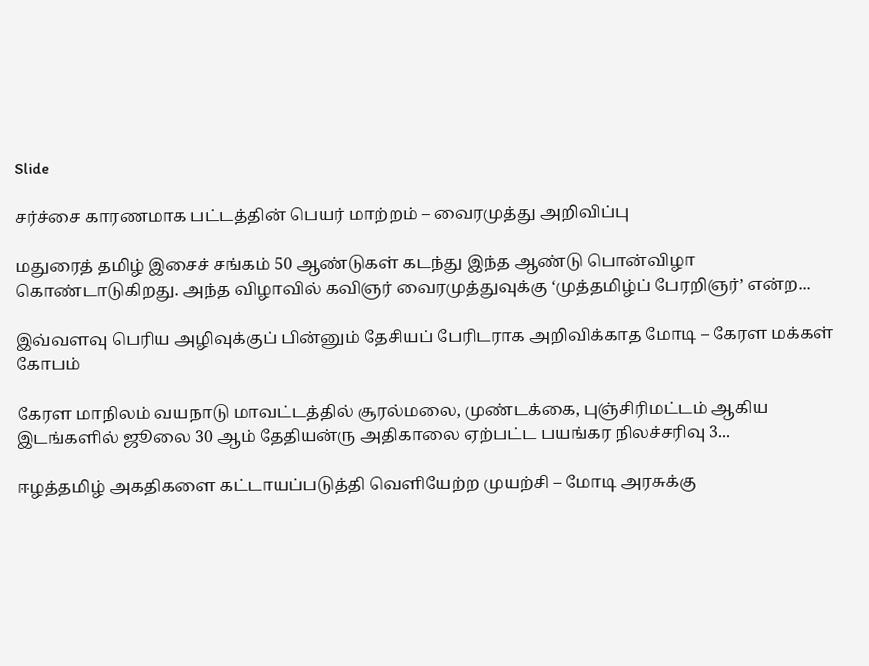Slide

சர்ச்சை காரணமாக பட்டத்தின் பெயர் மாற்றம் – வைரமுத்து அறிவிப்பு

மதுரைத் தமிழ் இசைச் சங்கம் 50 ஆண்டுகள் கடந்து இந்த ஆண்டு பொன்விழா கொண்டாடுகிறது. அந்த விழாவில் கவிஞர் வைரமுத்துவுக்கு ‘முத்தமிழ்ப் பேரறிஞர்’ என்ற...

இவ்வளவு பெரிய அழிவுக்குப் பின்னும் தேசியப் பேரிடராக அறிவிக்காத மோடி – கேரள மக்கள் கோபம்

கேரள மாநிலம் வயநாடு மாவட்டத்தில் சூரல்மலை, முண்டக்கை, புஞ்சிரிமட்டம் ஆகிய இடங்களில் ஜூலை 30 ஆம் தேதியன்ரு அதிகாலை ஏற்பட்ட பயங்கர நிலச்சரிவு 3...

ஈழத்தமிழ் அகதிகளை கட்டாயப்படுத்தி வெளியேற்ற முயற்சி – மோடி அரசுக்கு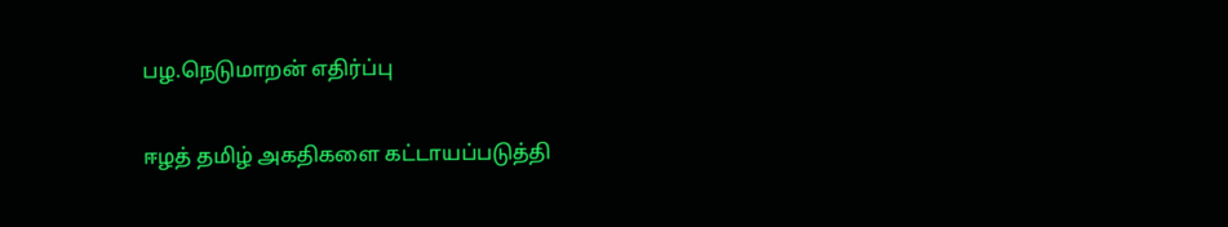பழ.நெடுமாறன் எதிர்ப்பு

ஈழத் தமிழ் அகதிகளை கட்டாயப்படுத்தி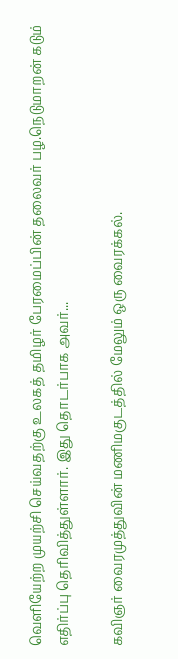வெளியேற்ற முயற்சி செய்வதற்கு உலகத் தமிழர் பேரமைப்பின் தலைவர் பழ.நெடுமாறன் கடும் எதிர்ப்பு தெரிவித்துள்ளார். இது தொடர்பாக அவர்...

கவிஞர் வைரமுத்துவின் மணிமகுடத்தில் மேலும் ஒரு வைரக்கல்.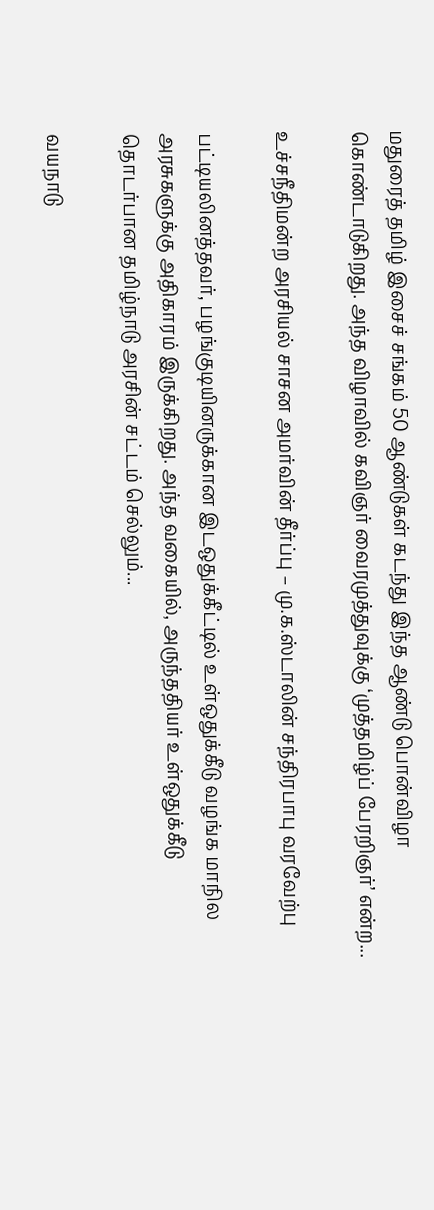மதுரைத் தமிழ் இசைச் சங்கம் 50 ஆண்டுகள் கடந்து இந்த ஆண்டு பொன்விழா கொண்டாடுகிறது. அந்த விழாவில் கவிஞர் வைரமுத்துவுக்கு ‘முத்தமிழ்ப் பேரறிஞர்’ என்ற...

உச்சநீதிமன்ற அரசியல் சாசன அமர்வின் தீர்ப்பு – மு.க.ஸ்டாலின் சந்திரபாபு வரவேற்பு

பட்டியலினத்தவர், பழங்குடியினருக்கான இடஒதுக்கீட்டில் உள்ஒதுக்கீடு வழங்க மாநில அரசுகளுக்கு அதிகாரம் இருக்கிறது. அந்த வகையில், அருந்ததியர் உள்ஒதுக்கீடு தொடர்பான தமிழ்நாடு அரசின் சட்டம் செல்லும்...

வயநாடு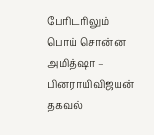பேரிடரிலும் பொய் சொன்ன அமித்ஷா – பினராயிவிஜயன் தகவல்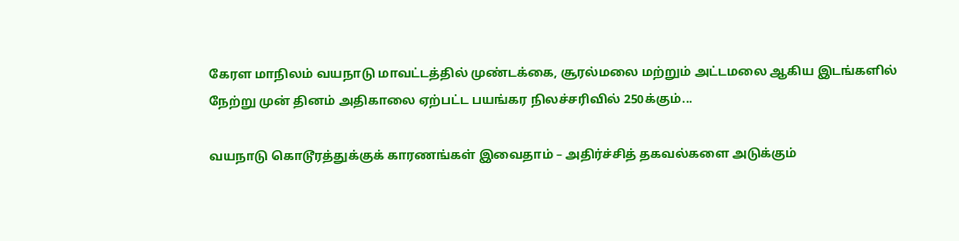கேரள மாநிலம் வயநாடு மாவட்டத்தில் முண்டக்கை, சூரல்மலை மற்றும் அட்டமலை ஆகிய இடங்களில் நேற்று முன் தினம் அதிகாலை ஏற்பட்ட பயங்கர நிலச்சரிவில் 250க்கும்...

வயநாடு கொடூரத்துக்குக் காரணங்கள் இவைதாம் – அதிர்ச்சித் தகவல்களை அடுக்கும்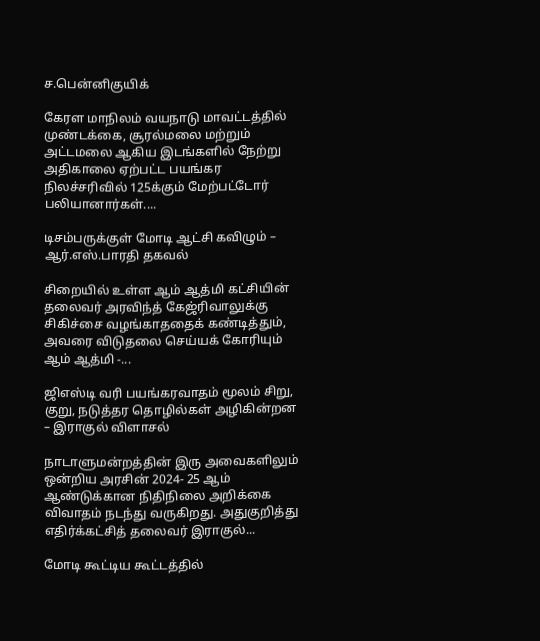ச.பென்னிகுயிக்

கேரள மாநிலம் வயநாடு மாவட்டத்தில் முண்டக்கை, சூரல்மலை மற்றும் அட்டமலை ஆகிய இடங்களில் நேற்று அதிகாலை ஏற்பட்ட பயங்கர நிலச்சரிவில் 125க்கும் மேற்பட்டோர் பலியானார்கள்....

டிசம்பருக்குள் மோடி ஆட்சி கவிழும் – ஆர்.எஸ்.பாரதி தகவல்

சிறையில் உள்ள ஆம் ஆத்மி கட்சியின் தலைவர் அரவிந்த் கேஜ்ரிவாலுக்கு சிகிச்சை வழங்காததைக் கண்டித்தும், அவரை விடுதலை செய்யக் கோரியும் ஆம் ஆத்மி -...

ஜிஎஸ்டி வரி பயங்கரவாதம் மூலம் சிறு, குறு, நடுத்தர தொழில்கள் அழிகின்றன – இராகுல் விளாசல்

நாடாளுமன்றத்தின் இரு அவைகளிலும் ஒன்றிய அரசின் 2024- 25 ஆம் ஆண்டுக்கான நிதிநிலை அறிக்கை விவாதம் நடந்து வருகிறது. அதுகுறித்து எதிர்க்கட்சித் தலைவர் இராகுல்...

மோடி கூட்டிய கூட்டத்தில்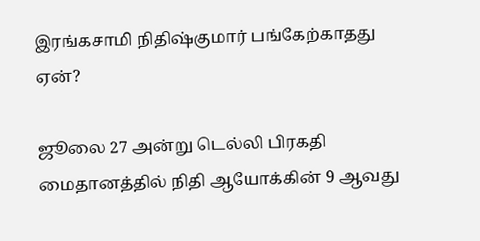இரங்கசாமி நிதிஷ்குமார் பங்கேற்காதது ஏன்?

ஜூலை 27 அன்று டெல்லி பிரகதி மைதானத்தில் நிதி ஆயோக்கின் 9 ஆவது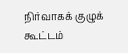நிர்வாகக் குழுக் கூட்டம்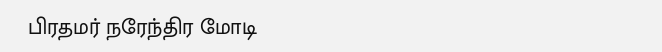பிரதமர் நரேந்திர மோடி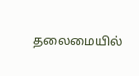தலைமையில்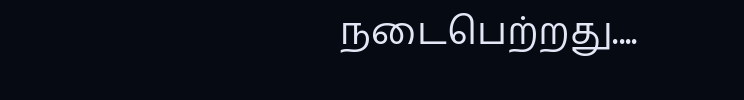நடைபெற்றது....